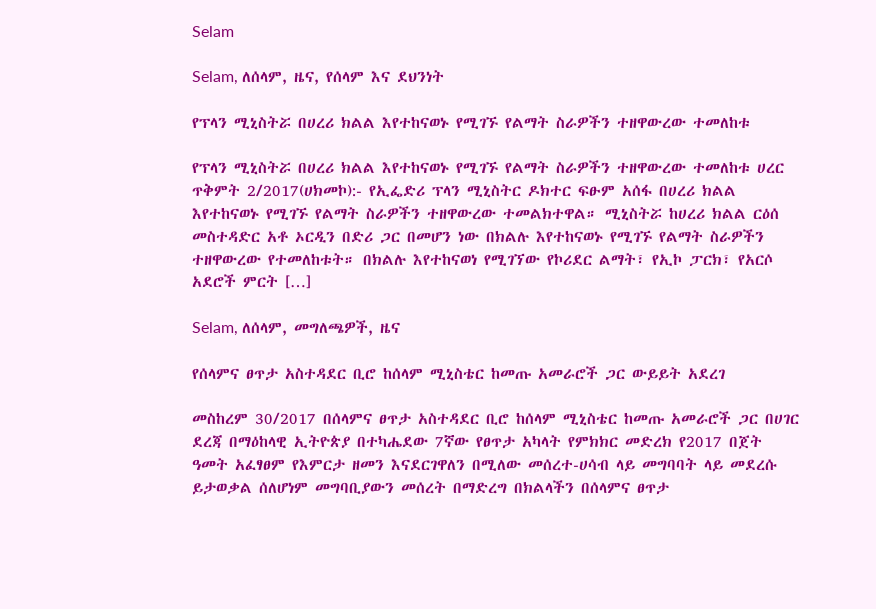Selam

Selam, ለሰላም, ዜና, የሰላም እና ደህንነት

የፕላን ሚኒስትሯ በሀረሪ ክልል እየተከናወኑ የሚገኙ የልማት ስራዎችን ተዘዋውረው ተመለከቱ

የፕላን ሚኒስትሯ በሀረሪ ክልል እየተከናወኑ የሚገኙ የልማት ስራዎችን ተዘዋውረው ተመለከቱ ሀረር ጥቅምት 2/2017(ሀክመኮ):- የኢፌድሪ ፕላን ሚኒስትር ዶክተር ፍፁም አሰፋ በሀረሪ ክልል እየተከናወኑ የሚገኙ የልማት ስራዎችን ተዘዋውረው ተመልክተዋል። ሚኒስትሯ ከሀረሪ ክልል ርዕሰ መስተዳድር አቶ ኦርዲን በድሪ ጋር በመሆን ነው በክልሉ እየተከናወኑ የሚገኙ የልማት ስራዎችን ተዘዋውረው የተመለከቱት። በክልሉ እየተከናወነ የሚገኘው የኮሪደር ልማት፣ የኢኮ ፓርክ፣ የአርሶ አደሮች ምርት […]

Selam, ለሰላም, መግለጫዎች, ዜና

የሰላምና ፀጥታ አስተዳደር ቢሮ ከሰላም ሚኒስቴር ከመጡ አመራሮች ጋር ውይይት አደረገ

መስከረም 30/2017 በሰላምና ፀጥታ አስተዳደር ቢሮ ከሰላም ሚኒስቴር ከመጡ አመራሮች ጋር በሀገር ደረጃ በማዕከላዊ ኢትዮጵያ በተካሔደው 7ኛው የፀጥታ አካላት የምክክር መድረክ የ2017 በጀት ዓመት አፈፃፀም የእምርታ ዘመን እናደርገዋለን በሚለው መሰረተ-ሀሳብ ላይ መግባባት ላይ መደረሱ ይታወቃል ሰለሆነም መግባቢያውን መሰረት በማድረግ በክልላችን በሰላምና ፀጥታ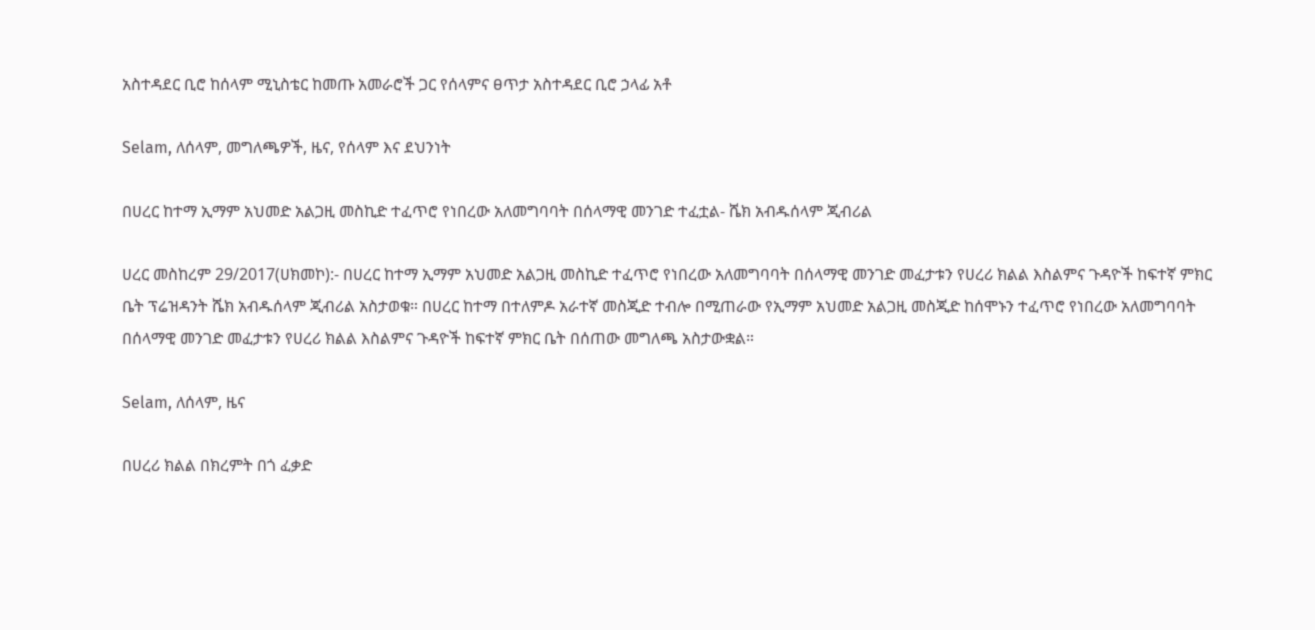አስተዳደር ቢሮ ከሰላም ሚኒስቴር ከመጡ አመራሮች ጋር የሰላምና ፀጥታ አስተዳደር ቢሮ ኃላፊ አቶ

Selam, ለሰላም, መግለጫዎች, ዜና, የሰላም እና ደህንነት

በሀረር ከተማ ኢማም አህመድ አልጋዚ መስኪድ ተፈጥሮ የነበረው አለመግባባት በሰላማዊ መንገድ ተፈቷል- ሼክ አብዱሰላም ጂብሪል

ሀረር መስከረም 29/2017(ሀክመኮ):- በሀረር ከተማ ኢማም አህመድ አልጋዚ መስኪድ ተፈጥሮ የነበረው አለመግባባት በሰላማዊ መንገድ መፈታቱን የሀረሪ ክልል እስልምና ጉዳዮች ከፍተኛ ምክር ቤት ፕሬዝዳንት ሼክ አብዱሰላም ጂብሪል አስታወቁ። በሀረር ከተማ በተለምዶ አራተኛ መስጂድ ተብሎ በሚጠራው የኢማም አህመድ አልጋዚ መስጂድ ከሰሞኑን ተፈጥሮ የነበረው አለመግባባት በሰላማዊ መንገድ መፈታቱን የሀረሪ ክልል እስልምና ጉዳዮች ከፍተኛ ምክር ቤት በሰጠው መግለጫ አስታውቋል።

Selam, ለሰላም, ዜና

በሀረሪ ክልል በክረምት በጎ ፈቃድ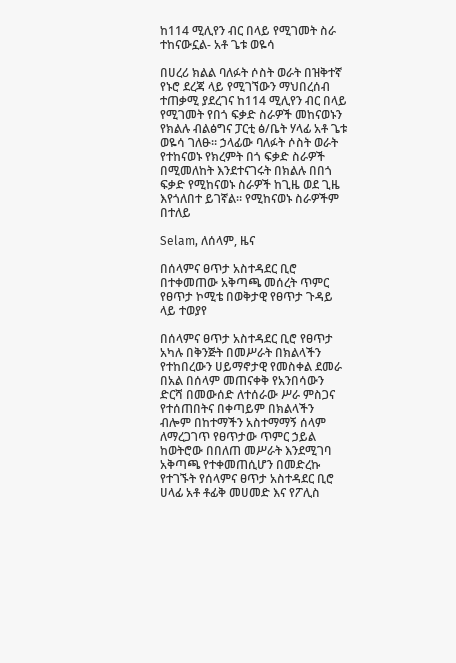ከ114 ሚሊየን ብር በላይ የሚገመት ስራ ተከናውኗል- አቶ ጌቱ ወዬሳ

በሀረሪ ክልል ባለፉት ሶስት ወራት በዝቅተኛ የኑሮ ደረጃ ላይ የሚገኘውን ማህበረሰብ ተጠቃሚ ያደረገና ከ114 ሚሊየን ብር በላይ የሚገመት የበጎ ፍቃድ ስራዎች መከናወኑን የክልሉ ብልፅግና ፓርቲ ፅ/ቤት ሃላፊ አቶ ጌቱ ወዬሳ ገለፁ። ኃላፊው ባለፉት ሶስት ወራት የተከናወኑ የክረምት በጎ ፍቃድ ስራዎች በሚመለከት እንደተናገሩት በክልሉ በበጎ ፍቃድ የሚከናወኑ ስራዎች ከጊዜ ወደ ጊዜ እየጎለበተ ይገኛል። የሚከናወኑ ስራዎችም በተለይ

Selam, ለሰላም, ዜና

በሰላምና ፀጥታ አስተዳደር ቢሮ በተቀመጠው አቅጣጫ መሰረት ጥምር የፀጥታ ኮሚቴ በወቅታዊ የፀጥታ ጉዳይ ላይ ተወያየ

በሰላምና ፀጥታ አስተዳደር ቢሮ የፀጥታ አካሉ በቅንጅት በመሥራት በክልላችን የተከበረውን ሀይማኖታዊ የመስቀል ደመራ በአል በሰላም መጠናቀቅ የአንበሳውን ድርሻ በመውሰድ ለተሰራው ሥራ ምስጋና የተሰጠበትና በቀጣይም በክልላችን ብሎም በከተማችን አስተማማኝ ሰላም ለማረጋገጥ የፀጥታው ጥምር ኃይል ከወትሮው በበለጠ መሥራት እንደሚገባ አቅጣጫ የተቀመጠሲሆን በመድረኩ የተገኙት የሰላምና ፀጥታ አስተዳደር ቢሮ ሀላፊ አቶ ቶፊቅ መሀመድ እና የፖሊስ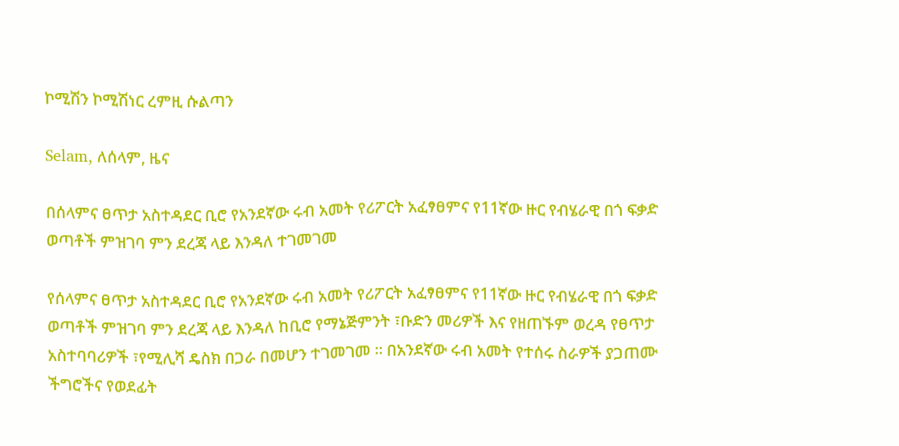ኮሚሽን ኮሚሽነር ረምዚ ሱልጣን

Selam, ለሰላም, ዜና

በሰላምና ፀጥታ አስተዳደር ቢሮ የአንደኛው ሩብ አመት የሪፖርት አፈፃፀምና የ11ኛው ዙር የብሄራዊ በጎ ፍቃድ ወጣቶች ምዝገባ ምን ደረጃ ላይ እንዳለ ተገመገመ

የሰላምና ፀጥታ አስተዳደር ቢሮ የአንደኛው ሩብ አመት የሪፖርት አፈፃፀምና የ11ኛው ዙር የብሄራዊ በጎ ፍቃድ ወጣቶች ምዝገባ ምን ደረጃ ላይ እንዳለ ከቢሮ የማኔጅምንት ፣ቡድን መሪዎች እና የዘጠኙም ወረዳ የፀጥታ አስተባባሪዎች ፣የሚሊሻ ዴስክ በጋራ በመሆን ተገመገመ ፡፡ በአንደኛው ሩብ አመት የተሰሩ ስራዎች ያጋጠሙ ችግሮችና የወደፊት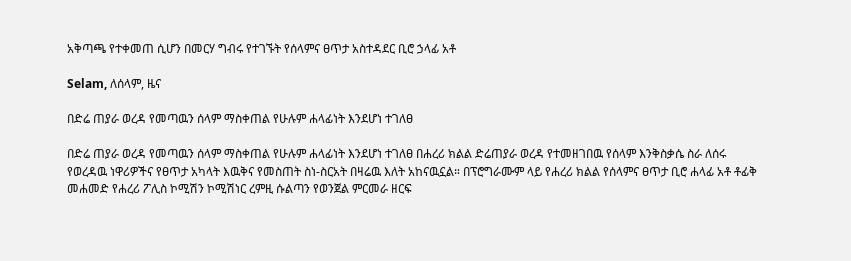አቅጣጫ የተቀመጠ ሲሆን በመርሃ ግብሩ የተገኙት የሰላምና ፀጥታ አስተዳደር ቢሮ ኃላፊ አቶ

Selam, ለሰላም, ዜና

በድሬ ጠያራ ወረዳ የመጣዉን ሰላም ማስቀጠል የሁሉም ሐላፊነት እንደሆነ ተገለፀ

በድሬ ጠያራ ወረዳ የመጣዉን ሰላም ማስቀጠል የሁሉም ሐላፊነት እንደሆነ ተገለፀ በሐረሪ ክልል ድሬጠያራ ወረዳ የተመዘገበዉ የሰላም እንቅስቃሴ ስራ ለሰሩ የወረዳዉ ነዋሪዎችና የፀጥታ አካላት እዉቅና የመስጠት ስነ-ስርአት በዛሬዉ እለት አከናዉኗል። በፕሮግራሙም ላይ የሐረሪ ክልል የሰላምና ፀጥታ ቢሮ ሐላፊ አቶ ቶፊቅ መሐመድ የሐረሪ ፖሊስ ኮሚሽን ኮሚሽነር ረምዚ ሱልጣን የወንጀል ምርመራ ዘርፍ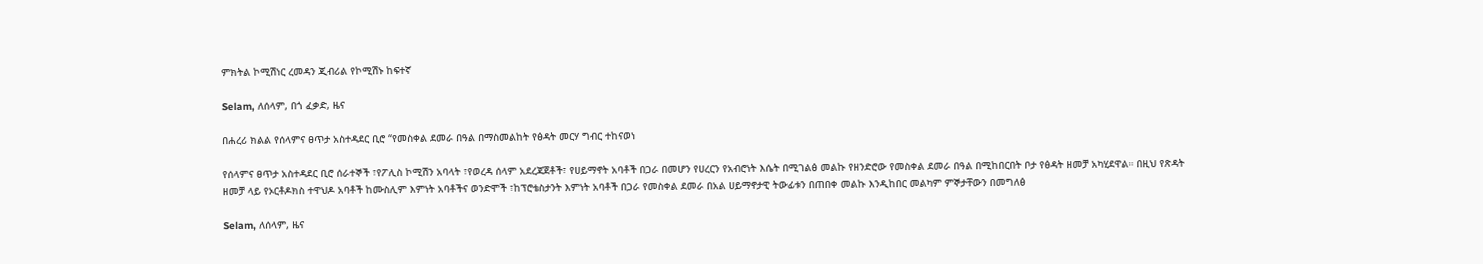ምክትል ኮሚሽነር ረመዳን ጂብሪል የኮሚሽኑ ከፍተኛ

Selam, ለሰላም, በጎ ፈቃድ, ዜና

በሐረሪ ክልል የሰላምና ፀጥታ አስተዳደር ቢሮ “የመስቀል ደመራ በዓል በማስመልከት የፅዳት መርሃ ግብር ተከናወነ

የሰላምና ፀጥታ አስተዳደር ቢሮ ሰራተኞች ፣የፖሊስ ኮሚሽን አባላት ፣የወረዳ ሰላም አደረጃጀቶች፣ የሀይማኖት አባቶች በጋራ በመሆን የሀረርን የአብሮነት እሴት በሚገልፅ መልኩ የዘንድሮው የመስቀል ደመራ በዓል በሚከበርበት ቦታ የፅዳት ዘመቻ አካሂደዋል። በዚህ የጽዳት ዘመቻ ላይ የኦርቶዶክስ ተዋህዶ አባቶች ከሙስሊም እምነት አባቶችና ወንድሞች ፣ከፕሮቴስታንት እምነት አባቶች በጋራ የመስቀል ደመራ በአል ሀይማኖታዊ ትውፊቱን በጠበቀ መልኩ እንዲከበር መልካም ምኞታቸውን በመግለፅ

Selam, ለሰላም, ዜና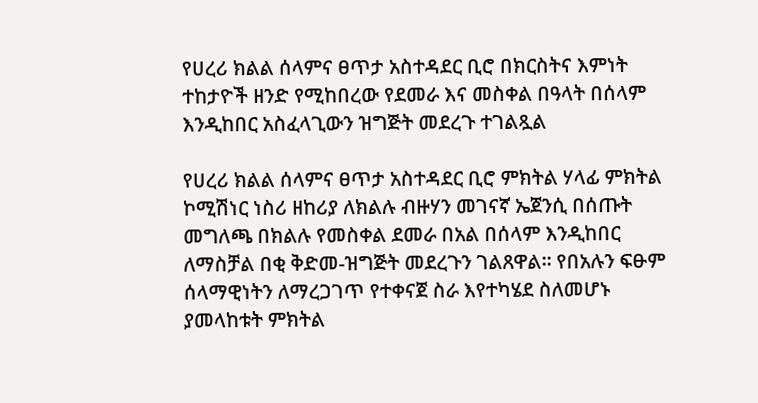የሀረሪ ክልል ሰላምና ፀጥታ አስተዳደር ቢሮ በክርስትና እምነት ተከታዮች ዘንድ የሚከበረው የደመራ እና መስቀል በዓላት በሰላም እንዲከበር አስፈላጊውን ዝግጅት መደረጉ ተገልጿል

የሀረሪ ክልል ሰላምና ፀጥታ አስተዳደር ቢሮ ምክትል ሃላፊ ምክትል ኮሚሽነር ነስሪ ዘከሪያ ለክልሉ ብዙሃን መገናኛ ኤጀንሲ በሰጡት መግለጫ በክልሉ የመስቀል ደመራ በአል በሰላም እንዲከበር ለማስቻል በቂ ቅድመ-ዝግጅት መደረጉን ገልጸዋል። የበአሉን ፍፁም ሰላማዊነትን ለማረጋገጥ የተቀናጀ ስራ እየተካሄደ ስለመሆኑ ያመላከቱት ምክትል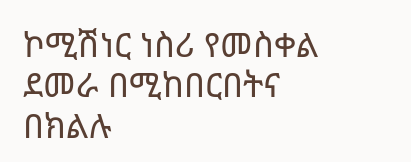ኮሚሽነር ነስሪ የመስቀል ደመራ በሚከበርበትና በክልሉ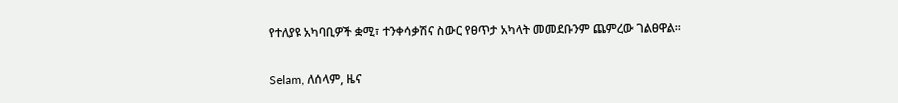የተለያዩ አካባቢዎች ቋሚ፣ ተንቀሳቃሽና ስውር የፀጥታ አካላት መመደቡንም ጨምረው ገልፀዋል።

Selam, ለሰላም, ዜና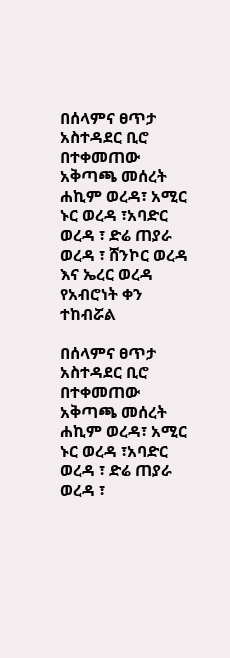በሰላምና ፀጥታ አስተዳደር ቢሮ በተቀመጠው አቅጣጫ መሰረት ሐኪም ወረዳ፣ አሚር ኑር ወረዳ ፣አባድር ወረዳ ፣ ድሬ ጠያራ ወረዳ ፣ ሸንኮር ወረዳ እና ኤረር ወረዳ የአብሮነት ቀን ተከብሯል

በሰላምና ፀጥታ አስተዳደር ቢሮ በተቀመጠው አቅጣጫ መሰረት ሐኪም ወረዳ፣ አሚር ኑር ወረዳ ፣አባድር ወረዳ ፣ ድሬ ጠያራ ወረዳ ፣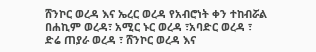ሸንኮር ወረዳ እና ኤረር ወረዳ የአብሮነት ቀን ተከብሯል በሐኪም ወረዳ፣ አሚር ኑር ወረዳ ፣አባድር ወረዳ ፣ ድሬ ጠያራ ወረዳ ፣ ሸንኮር ወረዳ እና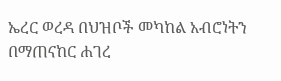ኤረር ወረዳ በህዝቦች መካከል አብሮነትን በማጠናከር ሐገረ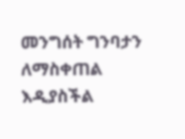መንግሰት ግንባታን ለማስቀጠል እዲያስችል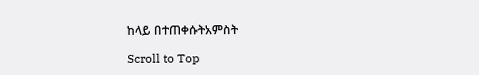ከላይ በተጠቀሱትአምስት

Scroll to Top